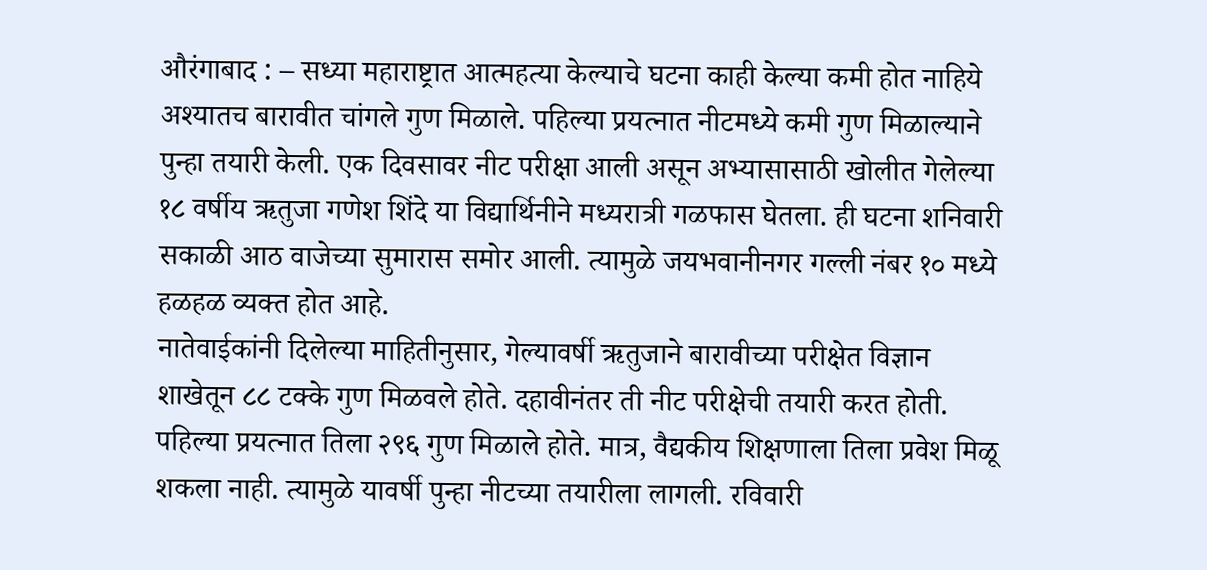औरंगाबाद : – सध्या महाराष्ट्रात आत्महत्या केल्याचे घटना काही केल्या कमी होत नाहिये अश्यातच बारावीत चांगले गुण मिळाले. पहिल्या प्रयत्नात नीटमध्ये कमी गुण मिळाल्याने पुन्हा तयारी केली. एक दिवसावर नीट परीक्षा आली असून अभ्यासासाठी खोलीत गेलेल्या १८ वर्षीय ऋतुजा गणेश शिंदे या विद्यार्थिनीने मध्यरात्री गळफास घेतला. ही घटना शनिवारी सकाळी आठ वाजेच्या सुमारास समोर आली. त्यामुळे जयभवानीनगर गल्ली नंबर १० मध्ये हळहळ व्यक्त होत आहे.
नातेवाईकांनी दिलेल्या माहितीनुसार, गेल्यावर्षी ऋतुजाने बारावीच्या परीक्षेत विज्ञान शाखेतून ८८ टक्के गुण मिळवले होते. दहावीनंतर ती नीट परीक्षेची तयारी करत होती. पहिल्या प्रयत्नात तिला २९६ गुण मिळाले होते. मात्र, वैद्यकीय शिक्षणाला तिला प्रवेश मिळू शकला नाही. त्यामुळे यावर्षी पुन्हा नीटच्या तयारीला लागली. रविवारी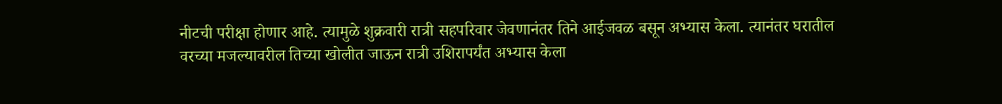नीटची परीक्षा होणार आहे. त्यामुळे शुक्रवारी रात्री सहपरिवार जेवणानंतर तिने आईजवळ बसून अभ्यास केला. त्यानंतर घरातील वरच्या मजल्यावरील तिच्या खोलीत जाऊन रात्री उशिरापर्यंत अभ्यास केला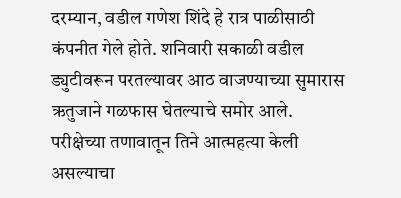दरम्यान, वडील गणेश शिंदे हे रात्र पाळीसाठी कंपनीत गेले होते. शनिवारी सकाळी वडील ड्युटीवरून परतल्यावर आठ वाजण्याच्या सुमारास ऋतुजाने गळफास घेतल्याचे समोर आले. परीक्षेच्या तणावातून तिने आत्महत्या केली असल्याचा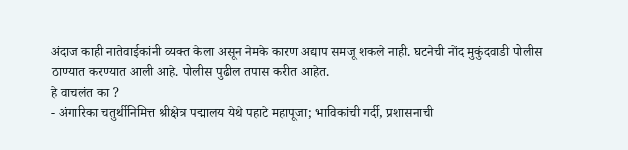अंदाज काही नातेवाईकांनी व्यक्त केला असून नेमके कारण अद्याप समजू शकले नाही. घटनेची नोंद मुकुंदवाडी पोलीस ठाण्यात करण्यात आली आहे. पोलीस पुढील तपास करीत आहेत.
हे वाचलंत का ?
- अंगारिका चतुर्थीनिमित्त श्रीक्षेत्र पद्मालय येथे पहाटे महापूजा; भाविकांची गर्दी, प्रशासनाची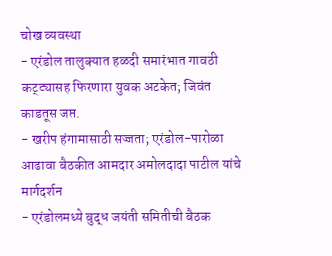चोख व्यवस्था
- एरंडोल तालुक्यात हळदी समारंभात गावठी कट्ट्यासह फिरणारा युवक अटकेत; जिवंत काडतूस जप्त.
- खरीप हंगामासाठी सज्जता; एरंडोल-पारोळा आढावा बैठकीत आमदार अमोलदादा पाटील यांचे मार्गदर्शन
- एरंडोलमध्ये बुद्ध जयंती समितीची बैठक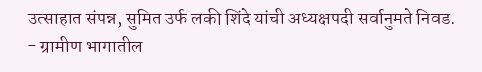उत्साहात संपन्न, सुमित उर्फ लकी शिंदे यांची अध्यक्षपदी सर्वानुमते निवड.
- ग्रामीण भागातील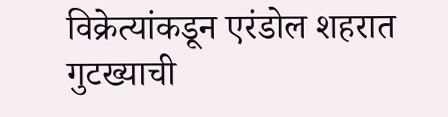विक्रेत्यांकडून एरंडोल शहरात गुटख्याची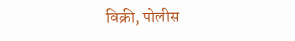विक्री, पोलीस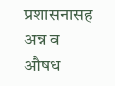प्रशासनासह अन्न व औषध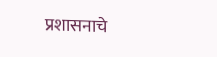प्रशासनाचे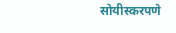सोयीस्करपणे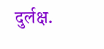दुर्लक्ष.